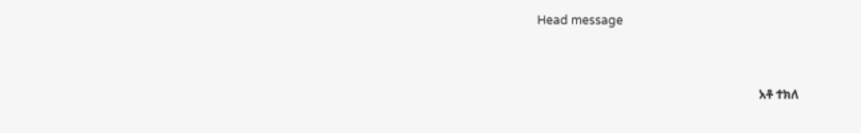Head message



                                                                          አቶ ተክለ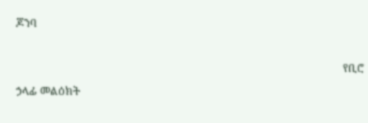ጆንባ

                                                                                                             የቢሮ ኃላፊ መልዕክት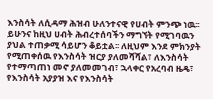እንስሳት ለሲዳማ ሕዝብ ሁለንተናዊ የሀብት ምንጭ ነዉ፡፡ ይሁንና ከዚህ ሀብት ሕብረተሰባችን ማግኘት የሚገባዉን ያህል ተጠቃሚ ሳይሆን ቆይቷል፡፡ ለዚህም እንደ ምክንያት የሚጠቀሰዉ የእንስሳት ዝርያ ያለመሻሻል፣ ለእንስሳት የተማጣጠነ መኖ ያለመመገብ፣ ኋላቀር የአረባብ ዜዴ፣ የእንስሳት አያያዝ እና የእንስሳት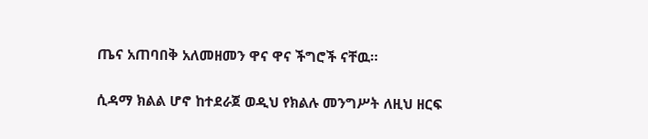ጤና አጠባበቅ አለመዘመን ዋና ዋና ችግሮች ናቸዉ፡፡

ሲዳማ ክልል ሆኖ ከተደራጀ ወዲህ የክልሉ መንግሥት ለዚህ ዘርፍ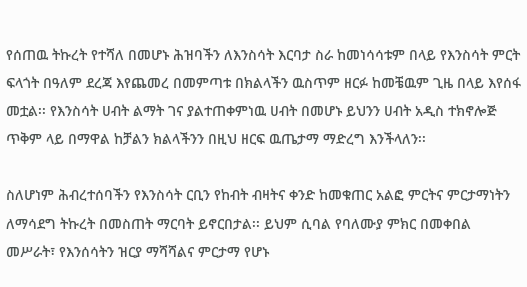የሰጠዉ ትኩረት የተሻለ በመሆኑ ሕዝባችን ለእንስሳት እርባታ ስራ ከመነሳሳቱም በላይ የእንስሳት ምርት ፍላጎት በዓለም ደረጃ እየጨመረ በመምጣቱ በክልላችን ዉስጥም ዘርፉ ከመቼዉም ጊዜ በላይ እየሰፋ መቷል፡፡ የእንስሳት ሀብት ልማት ገና ያልተጠቀምነዉ ሀብት በመሆኑ ይህንን ሀብት አዲስ ተክኖሎጅ ጥቅም ላይ በማዋል ከቻልን ክልላችንን በዚህ ዘርፍ ዉጤታማ ማድረግ እንችላለን፡፡

ስለሆነም ሕብረተሰባችን የእንስሳት ርቢን የከብት ብዛትና ቀንድ ከመቁጠር አልፎ ምርትና ምርታማነትን ለማሳደግ ትኩረት በመስጠት ማርባት ይኖርበታል፡፡ ይህም ሲባል የባለሙያ ምክር በመቀበል መሥራት፣ የእንሰሳትን ዝርያ ማሻሻልና ምርታማ የሆኑ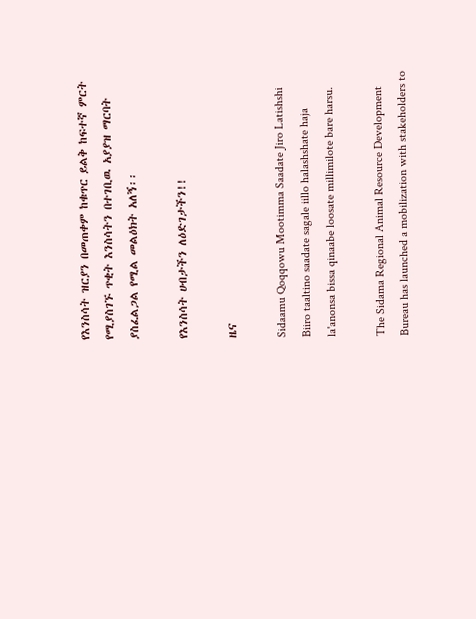የእንስሳት ዝርያን በመጠቀም ከቁጥር ይልቅ ከፍተኛ ምርት የሚያስገኙ ጥቂት እንስሳትን በተገቢዉ አያያዝ ማርባት ያስፈልጋል የሚል መልዕክት አለኝ፡፡

የእንስሳት ሀብታችን ለዕድገታችን!!

ዜና

Sidaamu Qoqqowu Mootimma Saadate Jiro Latishshi Biiro taaltino saadate sagale iillo halashshate haja la'anonsa bissa qinaabe loosate millimilote bare harsu.

The Sidama Regional Animal Resource Development Bureau has launched a mobilization with stakeholders to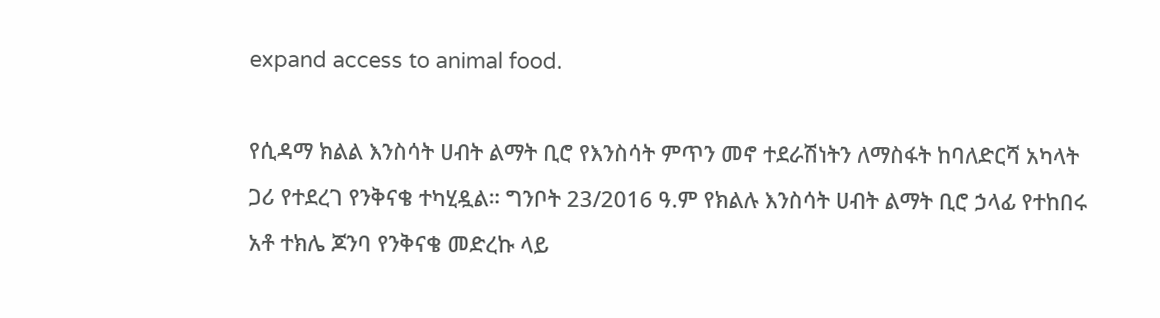expand access to animal food.

የሲዳማ ክልል እንስሳት ሀብት ልማት ቢሮ የእንስሳት ምጥን መኖ ተደራሽነትን ለማስፋት ከባለድርሻ አካላት ጋሪ የተደረገ የንቅናቄ ተካሂዷል። ግንቦት 23/2016 ዓ.ም የክልሉ እንስሳት ሀብት ልማት ቢሮ ኃላፊ የተከበሩ አቶ ተክሌ ጆንባ የንቅናቄ መድረኩ ላይ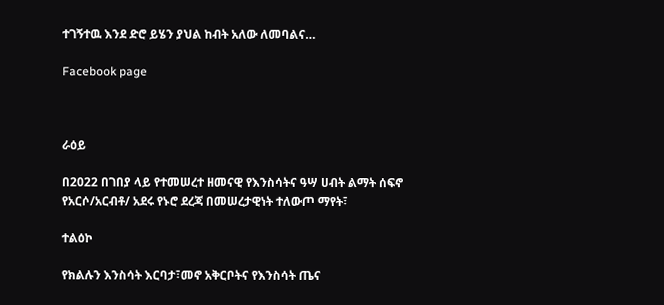ተገኝተዉ እንደ ድሮ ይሄን ያህል ከብት አለው ለመባልና…

Facebook page



ራዕይ

በ2022 በገበያ ላይ የተመሠረተ ዘመናዊ የእንስሳትና ዓሣ ሀብት ልማት ሰፍኖ የአርሶ/አርብቶ/ አደሩ የኑሮ ደረጃ በመሠረታዊነት ተለውጦ ማየት፣

ተልዕኮ

የክልሉን እንስሳት እርባታ፣መኖ አቅርቦትና የእንስሳት ጤና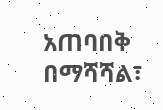አጠባበቅ በማሻሻል፣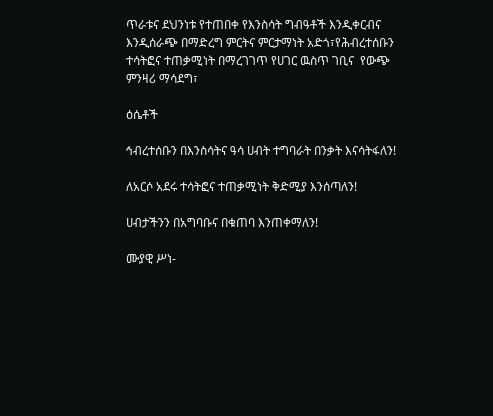ጥራቱና ደህንነቱ የተጠበቀ የእንስሳት ግብዓቶች እንዲቀርብና እንዲሰራጭ በማድረግ ምርትና ምርታማነት አድጎ፣የሕብረተሰቡን  ተሳትፎና ተጠቃሚነት በማረገገጥ የሀገር ዉስጥ ገቢና  የውጭ ምንዛሪ ማሳደግ፣

ዕሴቶች

ኅብረተሰቡን በእንስሳትና ዓሳ ሀብት ተግባራት በንቃት እናሳትፋለን!

ለአርሶ አደሩ ተሳትፎና ተጠቃሚነት ቅድሚያ እንሰጣለን!

ሀብታችንን በአግባቡና በቁጠባ እንጠቀማለን!

ሙያዊ ሥነ-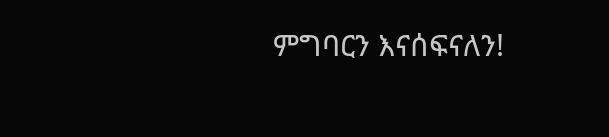ምግባርን እናሰፍናለን!